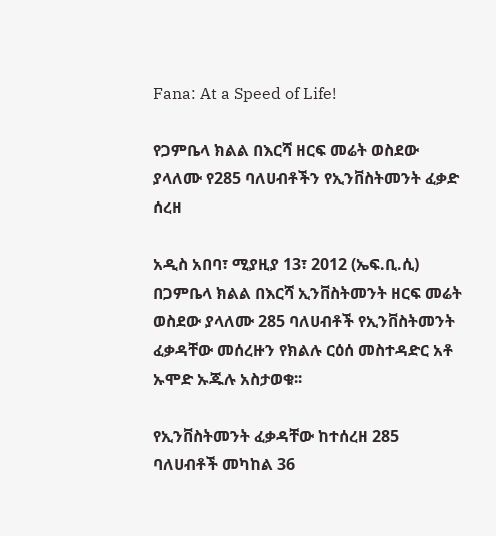Fana: At a Speed of Life!

የጋምቤላ ክልል በእርሻ ዘርፍ መሬት ወስደው ያላለሙ የ285 ባለሀብቶችን የኢንቨስትመንት ፈቃድ ሰረዘ

አዲስ አበባ፣ ሚያዚያ 13፣ 2012 (ኤፍ.ቢ.ሲ) በጋምቤላ ክልል በእርሻ ኢንቨስትመንት ዘርፍ መሬት ወስደው ያላለሙ 285 ባለሀብቶች የኢንቨስትመንት ፈቃዳቸው መሰረዙን የክልሉ ርዕሰ መስተዳድር አቶ ኡሞድ ኡጁሉ አስታወቁ፡፡

የኢንቨስትመንት ፈቃዳቸው ከተሰረዘ 285 ባለሀብቶች መካከል 36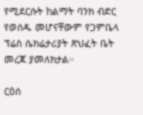የሚደርሱት ከልማት ባንክ ብድር የወሰዱ መሆናቸውም የጋምቤላ ፕሬስ ሴክሬታሪያት ጽህፈት ቤት መረጃ ያመለክታል።

ርዕሰ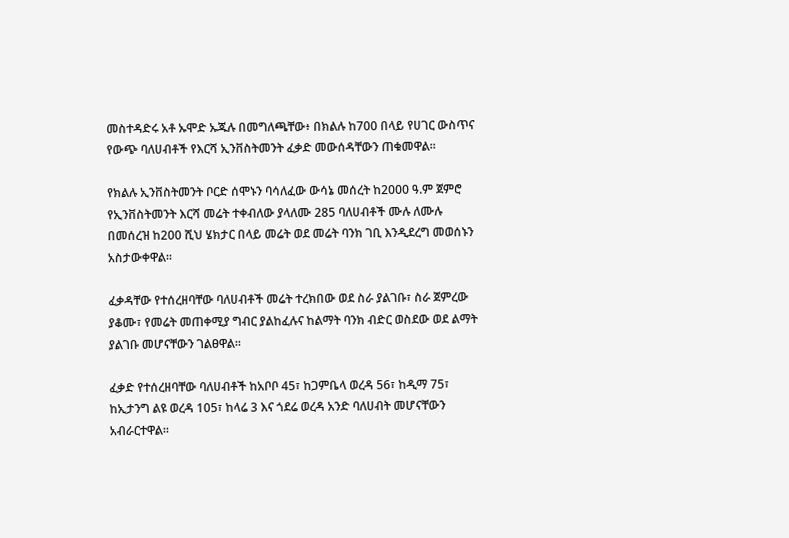መስተዳድሩ አቶ ኡሞድ ኡጁሉ በመግለጫቸው፥ በክልሉ ከ700 በላይ የሀገር ውስጥና የውጭ ባለሀብቶች የእርሻ ኢንቨስትመንት ፈቃድ መውሰዳቸውን ጠቁመዋል።

የክልሉ ኢንቨስትመንት ቦርድ ሰሞኑን ባሳለፈው ውሳኔ መሰረት ከ2000 ዓ.ም ጀምሮ የኢንቨስትመንት እርሻ መሬት ተቀብለው ያላለሙ 285 ባለሀብቶች ሙሉ ለሙሉ በመሰረዝ ከ200 ሺህ ሄክታር በላይ መሬት ወደ መሬት ባንክ ገቢ እንዲደረግ መወሰኑን አስታውቀዋል።

ፈቃዳቸው የተሰረዘባቸው ባለሀብቶች መሬት ተረክበው ወደ ስራ ያልገቡ፣ ስራ ጀምረው ያቆሙ፣ የመሬት መጠቀሚያ ግብር ያልከፈሉና ከልማት ባንክ ብድር ወስደው ወደ ልማት ያልገቡ መሆናቸውን ገልፀዋል።

ፈቃድ የተሰረዘባቸው ባለሀብቶች ከአቦቦ 45፣ ከጋምቤላ ወረዳ 56፣ ከዲማ 75፣ ከኢታንግ ልዩ ወረዳ 105፣ ከላሬ 3 እና ጎደሬ ወረዳ አንድ ባለሀብት መሆናቸውን አብራርተዋል።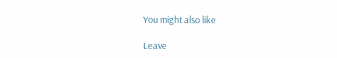You might also like

Leave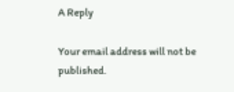A Reply

Your email address will not be published.